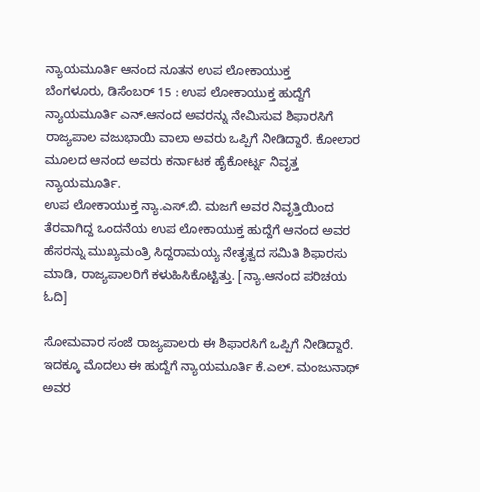ನ್ಯಾಯಮೂರ್ತಿ ಆನಂದ ನೂತನ ಉಪ ಲೋಕಾಯುಕ್ತ
ಬೆಂಗಳೂರು, ಡಿಸೆಂಬರ್ 15 : ಉಪ ಲೋಕಾಯುಕ್ತ ಹುದ್ದೆಗೆ ನ್ಯಾಯಮೂರ್ತಿ ಎನ್.ಆನಂದ ಅವರನ್ನು ನೇಮಿಸುವ ಶಿಫಾರಸಿಗೆ ರಾಜ್ಯಪಾಲ ವಜುಭಾಯಿ ವಾಲಾ ಅವರು ಒಪ್ಪಿಗೆ ನೀಡಿದ್ದಾರೆ. ಕೋಲಾರ ಮೂಲದ ಆನಂದ ಅವರು ಕರ್ನಾಟಕ ಹೈಕೋರ್ಟ್ನ ನಿವೃತ್ತ ನ್ಯಾಯಮೂರ್ತಿ.
ಉಪ ಲೋಕಾಯುಕ್ತ ನ್ಯಾ.ಎಸ್.ಬಿ. ಮಜಗೆ ಅವರ ನಿವೃತ್ತಿಯಿಂದ ತೆರವಾಗಿದ್ದ ಒಂದನೆಯ ಉಪ ಲೋಕಾಯುಕ್ತ ಹುದ್ದೆಗೆ ಆನಂದ ಅವರ ಹೆಸರನ್ನು ಮುಖ್ಯಮಂತ್ರಿ ಸಿದ್ದರಾಮಯ್ಯ ನೇತೃತ್ವದ ಸಮಿತಿ ಶಿಫಾರಸು ಮಾಡಿ, ರಾಜ್ಯಪಾಲರಿಗೆ ಕಳುಹಿಸಿಕೊಟ್ಟಿತ್ತು. [ನ್ಯಾ.ಆನಂದ ಪರಿಚಯ ಓದಿ]

ಸೋಮವಾರ ಸಂಜೆ ರಾಜ್ಯಪಾಲರು ಈ ಶಿಫಾರಸಿಗೆ ಒಪ್ಪಿಗೆ ನೀಡಿದ್ದಾರೆ. ಇದಕ್ಕೂ ಮೊದಲು ಈ ಹುದ್ದೆಗೆ ನ್ಯಾಯಮೂರ್ತಿ ಕೆ.ಎಲ್. ಮಂಜುನಾಥ್ ಅವರ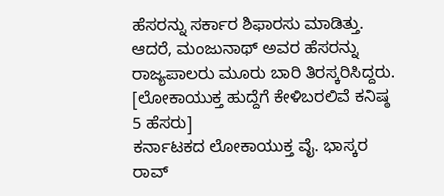ಹೆಸರನ್ನು ಸರ್ಕಾರ ಶಿಫಾರಸು ಮಾಡಿತ್ತು. ಆದರೆ, ಮಂಜುನಾಥ್ ಅವರ ಹೆಸರನ್ನು ರಾಜ್ಯಪಾಲರು ಮೂರು ಬಾರಿ ತಿರಸ್ಕರಿಸಿದ್ದರು. [ಲೋಕಾಯುಕ್ತ ಹುದ್ದೆಗೆ ಕೇಳಿಬರಲಿವೆ ಕನಿಷ್ಠ 5 ಹೆಸರು]
ಕರ್ನಾಟಕದ ಲೋಕಾಯುಕ್ತ ವೈ. ಭಾಸ್ಕರ ರಾವ್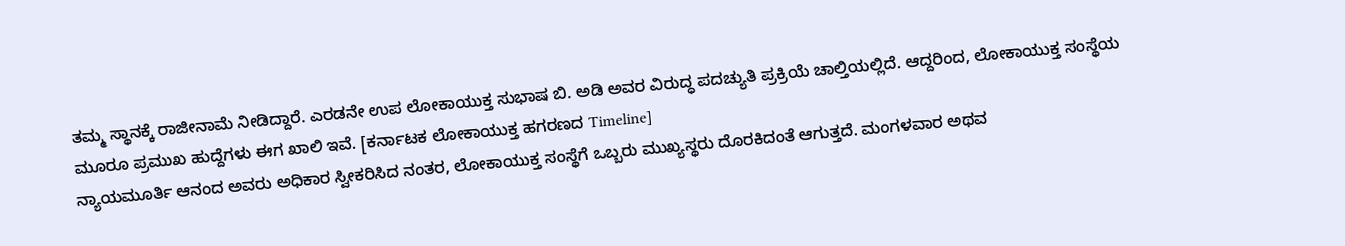ತಮ್ಮ ಸ್ಥಾನಕ್ಕೆ ರಾಜೀನಾಮೆ ನೀಡಿದ್ದಾರೆ. ಎರಡನೇ ಉಪ ಲೋಕಾಯುಕ್ತ ಸುಭಾಷ ಬಿ. ಅಡಿ ಅವರ ವಿರುದ್ಧ ಪದಚ್ಯುತಿ ಪ್ರಕ್ರಿಯೆ ಚಾಲ್ತಿಯಲ್ಲಿದೆ. ಆದ್ದರಿಂದ, ಲೋಕಾಯುಕ್ತ ಸಂಸ್ಥೆಯ ಮೂರೂ ಪ್ರಮುಖ ಹುದ್ದೆಗಳು ಈಗ ಖಾಲಿ ಇವೆ. [ಕರ್ನಾಟಕ ಲೋಕಾಯುಕ್ತ ಹಗರಣದ Timeline]
ನ್ಯಾಯಮೂರ್ತಿ ಆನಂದ ಅವರು ಅಧಿಕಾರ ಸ್ವೀಕರಿಸಿದ ನಂತರ, ಲೋಕಾಯುಕ್ತ ಸಂಸ್ಥೆಗೆ ಒಬ್ಬರು ಮುಖ್ಯಸ್ಥರು ದೊರಕಿದಂತೆ ಆಗುತ್ತದೆ. ಮಂಗಳವಾರ ಅಥವ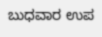ಬುಧವಾರ ಉಪ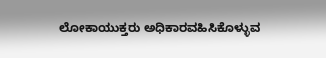ಲೋಕಾಯುಕ್ತರು ಅಧಿಕಾರವಹಿಸಿಕೊಳ್ಳುವ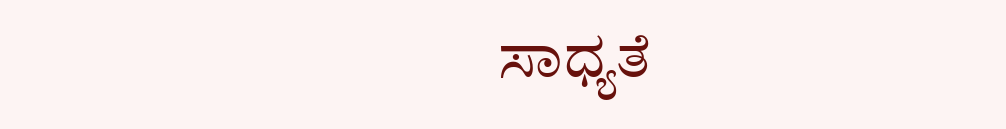ಸಾಧ್ಯತೆ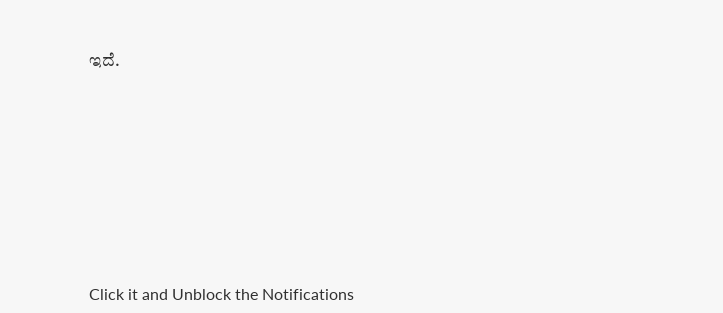ಇದೆ.












Click it and Unblock the Notifications